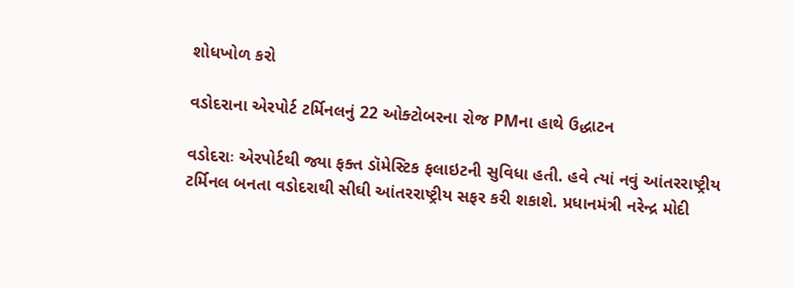શોધખોળ કરો

વડોદરાના એરપોર્ટ ટર્મિનલનું 22 ઓક્ટોબરના રોજ PMના હાથે ઉદ્ધાટન

વડોદરાઃ એરપોર્ટથી જ્યા ફક્ત ડૉમેસ્ટિક ફલાઇટની સુવિધા હતી. હવે ત્યાં નવું આંતરરાષ્ટ્રીય ટર્મિનલ બનતા વડોદરાથી સીઘી આંતરરાષ્ટ્રીય સફર કરી શકાશે. પ્રધાનમંત્રી નરેન્દ્ર મોદી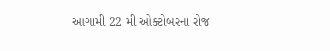આગામી 22 મી ઓક્ટોબરના રોજ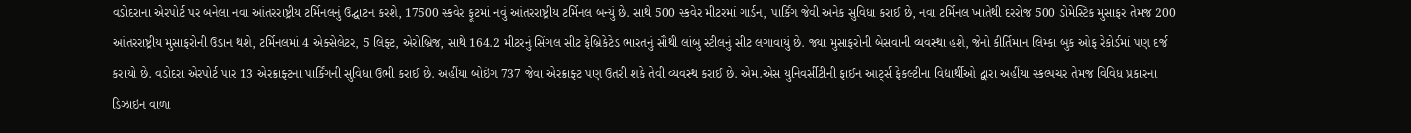વડોદરાના એરપોર્ટ પર બનેલા નવા આંતરરાષ્ટ્રીય ટર્મિનલનું ઉદ્ઘાટન કરશે, 17500 સ્કવેર ફૂટમાં નવું આંતરરાષ્ટ્રીય ટર્મિનલ બન્યું છે. સાથે 500 સ્કવેર મીટરમાં ગાર્ડન, પાર્કિંગ જેવી અનેક સુવિધા કરાઈ છે, નવા ટર્મિનલ ખાતેથી દરરોજ 500 ડોમેસ્ટિક મુસાફર તેમજ 200 આંતરરાષ્ટ્રીય મુસાફરોની ઉડાન થશે, ટર્મિનલમાં 4 એક્સેલેટર, 5 લિફ્ટ, એરોબ્રિજ, સાથે 164.2 મીટરનું સિંગલ સીટ ફેબ્રિકેટેડ ભારતનું સૌથી લાંબુ સ્ટીલનું સીટ લગાવાયું છે. જ્યા મુસાફરોની બેસવાની વ્યવસ્થા હશે, જેનો કીર્તિમાન લિમ્કા બુક ઓફ રેકોર્ડમાં પણ દર્જ કરાયો છે. વડોદરા એરપોર્ટ પાર 13 એરક્રાફ્ટના પાર્કિંગની સુવિધા ઉભી કરાઈ છે. અહીંયા બોઇંગ 737 જેવા એરક્રાફ્ટ પણ ઉતરી શકે તેવી વ્યવસ્થ કરાઈ છે. એમ.એસ યુનિવર્સીટીની ફાઈન આર્ટ્સ ફેકલ્ટીના વિદ્યાર્થીઓ દ્વારા અહીંયા સ્કલ્પચર તેમજ વિવિધ પ્રકારના ડિઝાઇન વાળા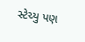સ્ટેચ્યુ પણ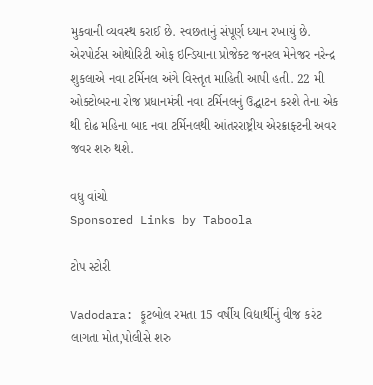મુકવાની વ્યવસ્થ કરાઈ છે. સ્વછતાનું સંપૂર્ણ ધ્યાન રખાયું છે. એરપોર્ટસ ઓથોરિટી ઓફ ઇન્ડિયાના પ્રોજેક્ટ જનરલ મેનેજર નરેન્દ્ર શુકલાએ નવા ટર્મિનલ અંગે વિસ્તૃત માહિતી આપી હતી. 22 મી ઓક્ટોબરના રોજ પ્રધાનમંત્રી નવા ટર્મિનલનું ઉદ્ઘાટન કરશે તેના એક થી દોઢ મહિના બાદ નવા ટર્મિનલથી આંતરરાષ્ટ્રીય એરક્રાફ્ટની અવર જવર શરુ થશે.

વધુ વાંચો
Sponsored Links by Taboola

ટોપ સ્ટોરી

Vadodara: ફૂટબોલ રમતા 15 વર્ષીય વિદ્યાર્થીનું વીજ કરંટ લાગતા મોત,પોલીસે શરુ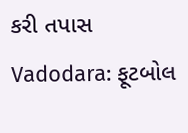કરી તપાસ
Vadodara: ફૂટબોલ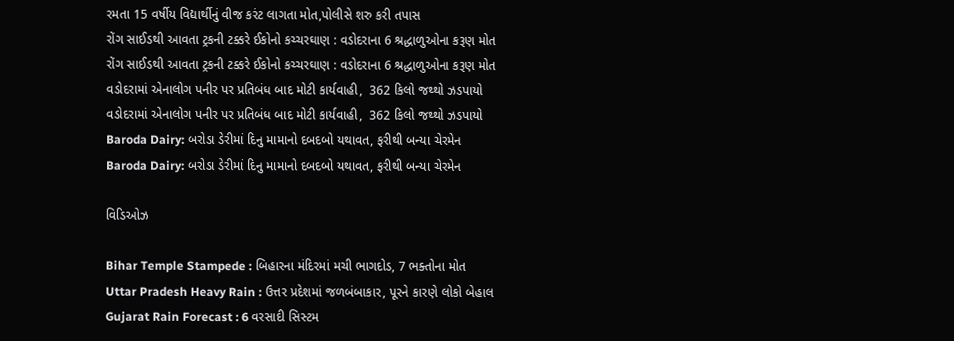રમતા 15 વર્ષીય વિદ્યાર્થીનું વીજ કરંટ લાગતા મોત,પોલીસે શરુ કરી તપાસ
રોંગ સાઈડથી આવતા ટ્રકની ટક્કરે ઈકોનો કચ્ચરઘાણ : વડોદરાના 6 શ્રદ્ધાળુઓના કરૂણ મોત
રોંગ સાઈડથી આવતા ટ્રકની ટક્કરે ઈકોનો કચ્ચરઘાણ : વડોદરાના 6 શ્રદ્ધાળુઓના કરૂણ મોત
વડોદરામાં એનાલોગ પનીર પર પ્રતિબંધ બાદ મોટી કાર્યવાહી,  362 કિલો જથ્થો ઝડપાયો
વડોદરામાં એનાલોગ પનીર પર પ્રતિબંધ બાદ મોટી કાર્યવાહી,  362 કિલો જથ્થો ઝડપાયો
Baroda Dairy: બરોડા ડેરીમાં દિનુ મામાનો દબદબો યથાવત, ફરીથી બન્યા ચેરમેન
Baroda Dairy: બરોડા ડેરીમાં દિનુ મામાનો દબદબો યથાવત, ફરીથી બન્યા ચેરમેન

વિડિઓઝ

Bihar Temple Stampede : બિહારના મંદિરમાં મચી ભાગદોડ, 7 ભક્તોના મોત
Uttar Pradesh Heavy Rain : ઉત્તર પ્રદેશમાં જળબંબાકાર, પૂરને કારણે લોકો બેહાલ
Gujarat Rain Forecast : 6 વરસાદી સિસ્ટમ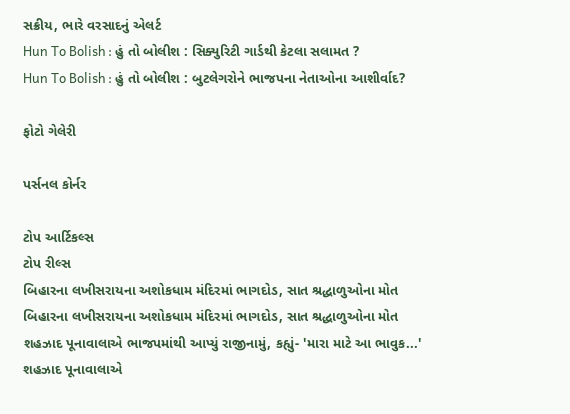સક્રીય, ભારે વરસાદનું એલર્ટ
Hun To Bolish : હું તો બોલીશ : સિક્યુરિટી ગાર્ડથી કેટલા સલામત ?
Hun To Bolish : હું તો બોલીશ : બુટલેગરોને ભાજપના નેતાઓના આશીર્વાદ?

ફોટો ગેલેરી

પર્સનલ કોર્નર

ટોપ આર્ટિકલ્સ
ટોપ રીલ્સ
બિહારના લખીસરાયના અશોકધામ મંદિરમાં ભાગદોડ, સાત શ્રદ્ધાળુઓના મોત
બિહારના લખીસરાયના અશોકધામ મંદિરમાં ભાગદોડ, સાત શ્રદ્ધાળુઓના મોત
શહઝાદ પૂનાવાલાએ ભાજપમાંથી આપ્યું રાજીનામું, કહ્યું- 'મારા માટે આ ભાવુક...'
શહઝાદ પૂનાવાલાએ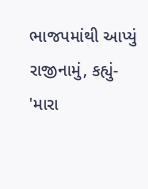ભાજપમાંથી આપ્યું રાજીનામું, કહ્યું- 'મારા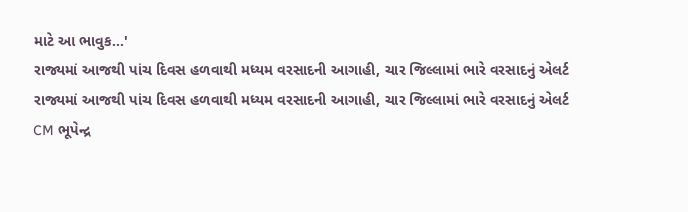માટે આ ભાવુક...'
રાજ્યમાં આજથી પાંચ દિવસ હળવાથી મધ્યમ વરસાદની આગાહી, ચાર જિલ્લામાં ભારે વરસાદનું એલર્ટ
રાજ્યમાં આજથી પાંચ દિવસ હળવાથી મધ્યમ વરસાદની આગાહી, ચાર જિલ્લામાં ભારે વરસાદનું એલર્ટ
CM ભૂપેન્દ્ર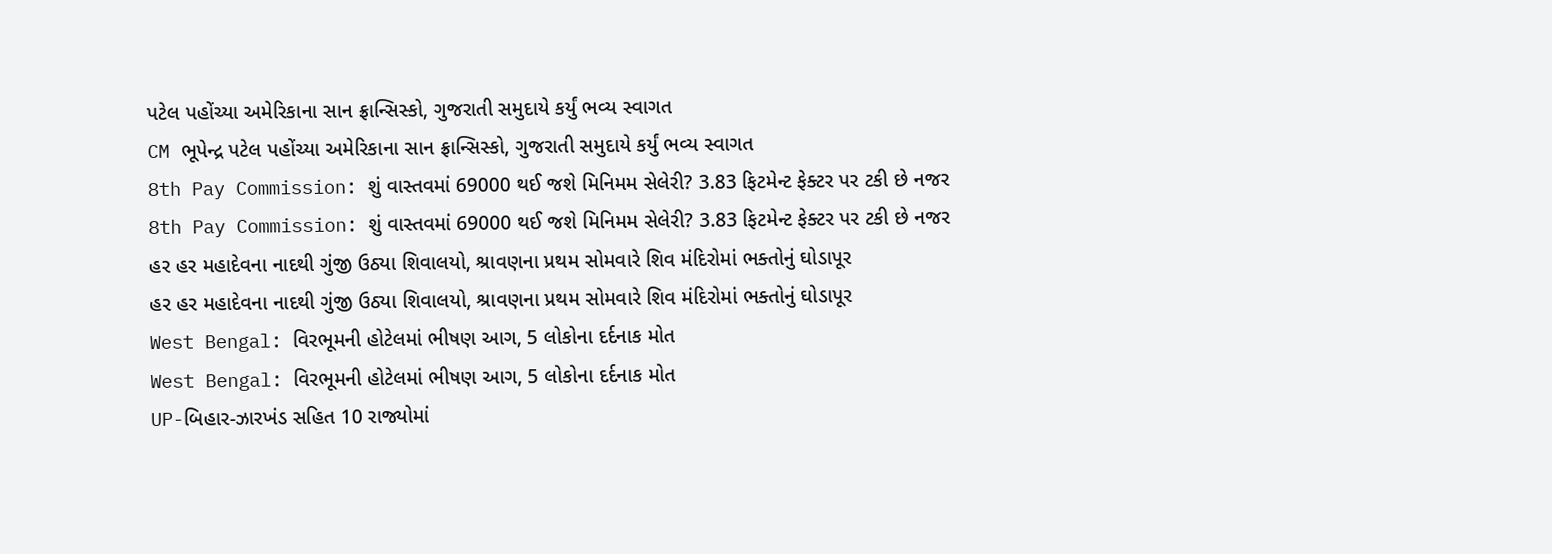પટેલ પહોંચ્યા અમેરિકાના સાન ફ્રાન્સિસ્કો, ગુજરાતી સમુદાયે કર્યું ભવ્ય સ્વાગત
CM ભૂપેન્દ્ર પટેલ પહોંચ્યા અમેરિકાના સાન ફ્રાન્સિસ્કો, ગુજરાતી સમુદાયે કર્યું ભવ્ય સ્વાગત
8th Pay Commission: શું વાસ્તવમાં 69000 થઈ જશે મિનિમમ સેલેરી? 3.83 ફિટમેન્ટ ફેક્ટર પર ટકી છે નજર
8th Pay Commission: શું વાસ્તવમાં 69000 થઈ જશે મિનિમમ સેલેરી? 3.83 ફિટમેન્ટ ફેક્ટર પર ટકી છે નજર
હર હર મહાદેવના નાદથી ગુંજી ઉઠ્યા શિવાલયો, શ્રાવણના પ્રથમ સોમવારે શિવ મંદિરોમાં ભક્તોનું ઘોડાપૂર
હર હર મહાદેવના નાદથી ગુંજી ઉઠ્યા શિવાલયો, શ્રાવણના પ્રથમ સોમવારે શિવ મંદિરોમાં ભક્તોનું ઘોડાપૂર
West Bengal: વિરભૂમની હોટેલમાં ભીષણ આગ, 5 લોકોના દર્દનાક મોત
West Bengal: વિરભૂમની હોટેલમાં ભીષણ આગ, 5 લોકોના દર્દનાક મોત
UP-બિહાર-ઝારખંડ સહિત 10 રાજ્યોમાં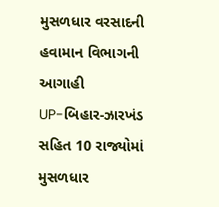મુસળધાર વરસાદની હવામાન વિભાગની આગાહી
UP-બિહાર-ઝારખંડ સહિત 10 રાજ્યોમાં મુસળધાર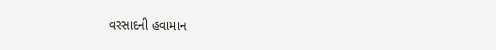વરસાદની હવામાન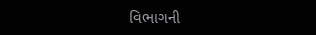વિભાગની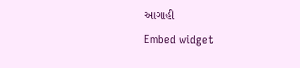આગાહી
Embed widget